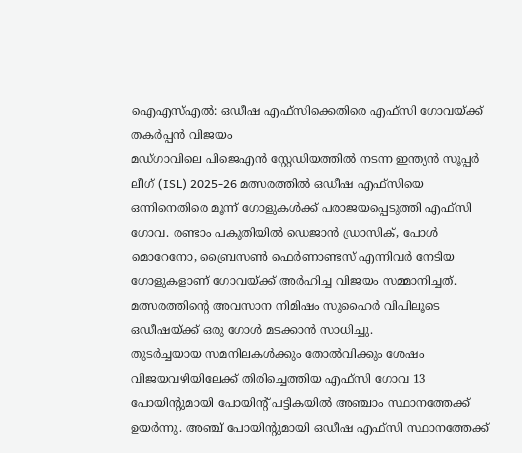ഐഎസ്എൽ: ഒഡീഷ എഫ്സിക്കെതിരെ എഫ്സി ഗോവയ്ക്ക് തകർപ്പൻ വിജയം
മഡ്ഗാവിലെ പിജെഎൻ സ്റ്റേഡിയത്തിൽ നടന്ന ഇന്ത്യൻ സൂപ്പർ ലീഗ് (ISL) 2025-26 മത്സരത്തിൽ ഒഡീഷ എഫ്സിയെ ഒന്നിനെതിരെ മൂന്ന് ഗോളുകൾക്ക് പരാജയപ്പെടുത്തി എഫ്സി ഗോവ. രണ്ടാം പകുതിയിൽ ഡെജാൻ ഡ്രാസിക്, പോൾ മൊറേനോ, ബ്രൈസൺ ഫെർണാണ്ടസ് എന്നിവർ നേടിയ ഗോളുകളാണ് ഗോവയ്ക്ക് അർഹിച്ച വിജയം സമ്മാനിച്ചത്. മത്സരത്തിന്റെ അവസാന നിമിഷം സുഹൈർ വിപിലൂടെ ഒഡീഷയ്ക്ക് ഒരു ഗോൾ മടക്കാൻ സാധിച്ചു.
തുടർച്ചയായ സമനിലകൾക്കും തോൽവിക്കും ശേഷം വിജയവഴിയിലേക്ക് തിരിച്ചെത്തിയ എഫ്സി ഗോവ 13 പോയിന്റുമായി പോയിന്റ് പട്ടികയിൽ അഞ്ചാം സ്ഥാനത്തേക്ക് ഉയർന്നു. അഞ്ച് പോയിന്റുമായി ഒഡീഷ എഫ്സി സ്ഥാനത്തേക്ക്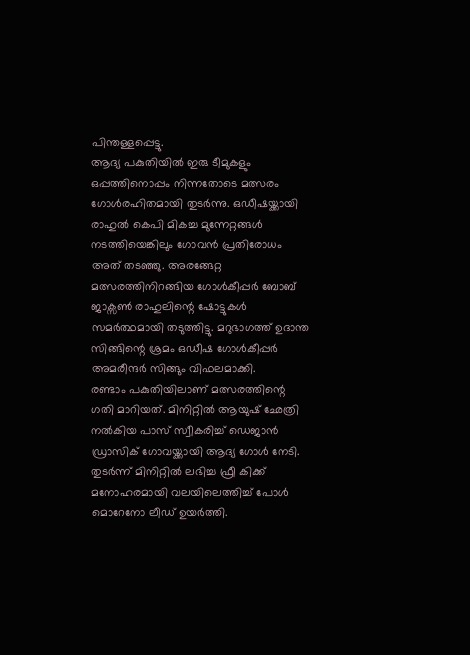പിന്തള്ളപ്പെട്ടു.
ആദ്യ പകുതിയിൽ ഇരു ടീമുകളും ഒപ്പത്തിനൊപ്പം നിന്നതോടെ മത്സരം ഗോൾരഹിതമായി തുടർന്നു. ഒഡീഷയ്ക്കായി രാഹുൽ കെപി മികച്ച മുന്നേറ്റങ്ങൾ നടത്തിയെങ്കിലും ഗോവൻ പ്രതിരോധം അത് തടഞ്ഞു. അരങ്ങേറ്റ മത്സരത്തിനിറങ്ങിയ ഗോൾകീപ്പർ ബോബ് ജാക്സൺ രാഹുലിന്റെ ഷോട്ടുകൾ സമർത്ഥമായി തടുത്തിട്ടു. മറുഭാഗത്ത് ഉദാന്ത സിങ്ങിന്റെ ശ്രമം ഒഡീഷ ഗോൾകീപ്പർ അമരീന്ദർ സിങ്ങും വിഫലമാക്കി.
രണ്ടാം പകുതിയിലാണ് മത്സരത്തിന്റെ ഗതി മാറിയത്. മിനിറ്റിൽ ആയുഷ് ഛേത്രി നൽകിയ പാസ് സ്വീകരിച്ച് ഡെജാൻ ഡ്രാസിക് ഗോവയ്ക്കായി ആദ്യ ഗോൾ നേടി. തുടർന്ന് മിനിറ്റിൽ ലഭിച്ച ഫ്രീ കിക്ക് മനോഹരമായി വലയിലെത്തിച്ച് പോൾ മൊറേനോ ലീഡ് ഉയർത്തി.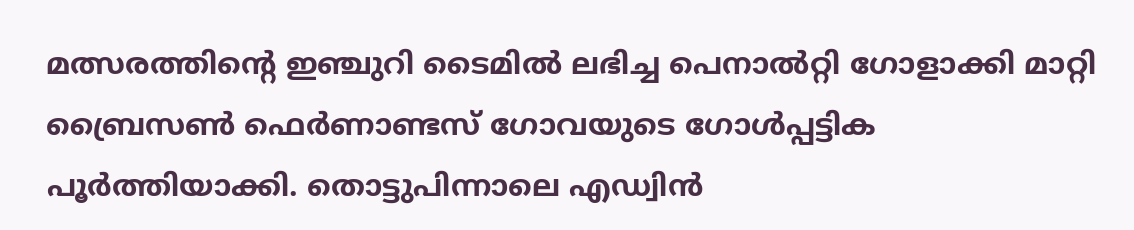മത്സരത്തിന്റെ ഇഞ്ചുറി ടൈമിൽ ലഭിച്ച പെനാൽറ്റി ഗോളാക്കി മാറ്റി ബ്രൈസൺ ഫെർണാണ്ടസ് ഗോവയുടെ ഗോൾപ്പട്ടിക പൂർത്തിയാക്കി. തൊട്ടുപിന്നാലെ എഡ്വിൻ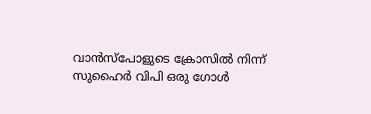വാൻസ്പോളുടെ ക്രോസിൽ നിന്ന് സുഹൈർ വിപി ഒരു ഗോൾ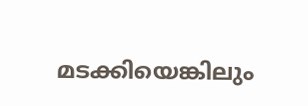മടക്കിയെങ്കിലും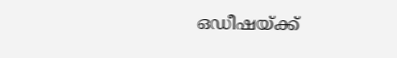ഒഡീഷയ്ക്ക്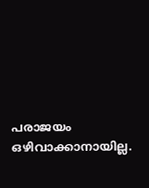പരാജയം ഒഴിവാക്കാനായില്ല.